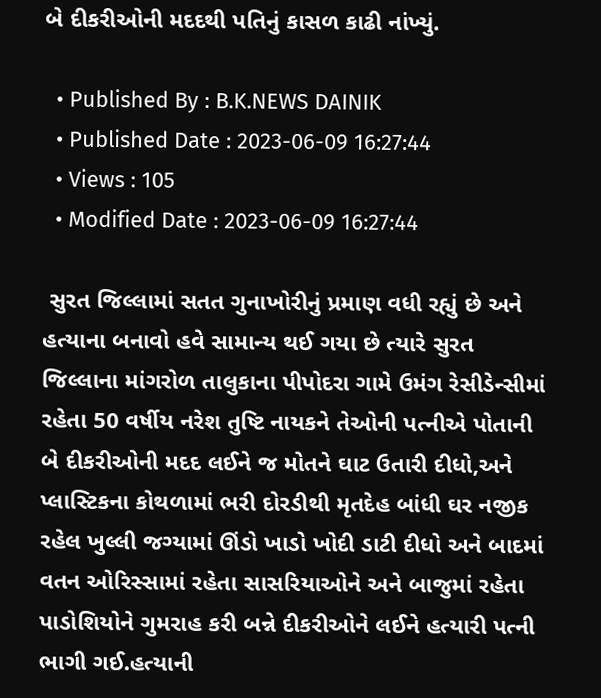બે દીકરીઓની મદદથી પતિનું કાસળ કાઢી નાંખ્યું.

  • Published By : B.K.NEWS DAINIK
  • Published Date : 2023-06-09 16:27:44
  • Views : 105
  • Modified Date : 2023-06-09 16:27:44

 સુરત જિલ્લામાં સતત ગુનાખોરીનું પ્રમાણ વધી રહ્યું છે અને હત્યાના બનાવો હવે સામાન્ય થઈ ગયા છે ત્યારે સુરત જિલ્લાના માંગરોળ તાલુકાના પીપોદરા ગામે ઉમંગ રેસીડેન્સીમાં રહેતા 50 વર્ષીય નરેશ તુષ્ટિ નાયકને તેઓની પત્નીએ પોતાની બે દીકરીઓની મદદ લઈને જ મોતને ઘાટ ઉતારી દીધો,અને પ્લાસ્ટિકના કોથળામાં ભરી દોરડીથી મૃતદેહ બાંધી ઘર નજીક રહેલ ખુલ્લી જગ્યામાં ઊંડો ખાડો ખોદી ડાટી દીધો અને બાદમાં વતન ઓરિસ્સામાં રહેતા સાસરિયાઓને અને બાજુમાં રહેતા પાડોશિયોને ગુમરાહ કરી બન્ને દીકરીઓને લઈને હત્યારી પત્ની ભાગી ગઈ.હત્યાની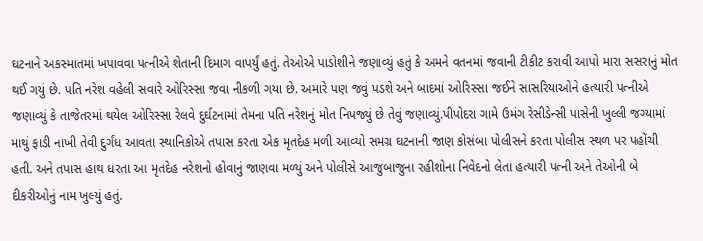ઘટનાને અકસ્માતમાં ખપાવવા પત્નીએ શેતાની દિમાગ વાપર્યું હતું. તેઓએ પાડોશીને જણાવ્યું હતું કે અમને વતનમાં જવાની ટીકીટ કરાવી આપો મારા સસરાનું મોત થઈ ગયું છે. પતિ નરેશ વહેલી સવારે ઓરિસ્સા જવા નીકળી ગયા છે. અમારે પણ જવું પડશે અને બાદમાં ઓરિસ્સા જઈને સાસરિયાઓને હત્યારી પત્નીએ જણાવ્યું કે તાજેતરમાં થયેલ ઓરિસ્સા રેલવે દુર્ઘટનામાં તેમના પતિ નરેશનું મોત નિપજ્યું છે તેવું જણાવ્યું.પીપોદરા ગામે ઉમંગ રેસીડેન્સી પાસેની ખુલ્લી જગ્યામાં માથું ફાડી નાખી તેવી દુર્ગંધ આવતા સ્થાનિકોએ તપાસ કરતા એક મૃતદેહ મળી આવ્યો સમગ્ર ઘટનાની જાણ કોસંબા પોલીસને કરતા પોલીસ સ્થળ પર પહોંચી હતી. અને તપાસ હાથ ધરતા આ મૃતદેહ નરેશનો હોવાનું જાણવા મળ્યું અને પોલીસે આજુબાજુના રહીશોના નિવેદનો લેતા હત્યારી પત્ની અને તેઓની બે દીકરીઓનું નામ ખુલ્યું હતું.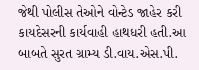જેથી પોલીસ તેઓને વોન્ટેડ જાહેર કરી કાયદેસરની કાર્યવાહી હાથધરી હતી.આ બાબતે સુરત ગ્રામ્ય ડી.વાય.એસ.પી.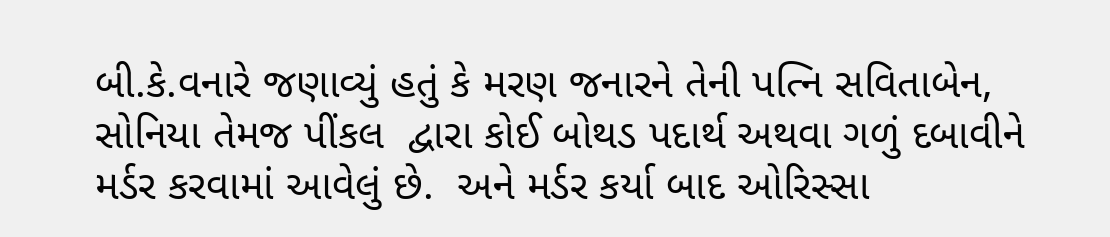બી.કે.વનારે જણાવ્યું હતું કે મરણ જનારને તેની પત્નિ સવિતાબેન, સોનિયા તેમજ પીંકલ  દ્વારા કોઈ બોથડ પદાર્થ અથવા ગળું દબાવીને મર્ડર કરવામાં આવેલું છે.  અને મર્ડર કર્યા બાદ ઓરિસ્સા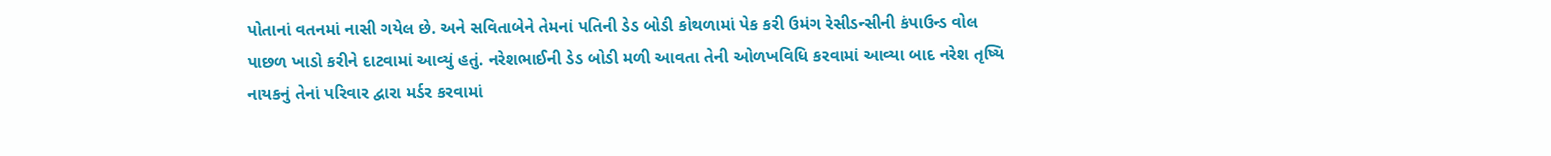પોતાનાં વતનમાં નાસી ગયેલ છે. અને સવિતાબેને તેમનાં પતિની ડેડ બોડી કોથળામાં પેક કરી ઉમંગ રેસીડન્સીની કંપાઉન્ડ વોલ પાછળ ખાડો કરીને દાટવામાં આવ્યું હતું. નરેશભાઈની ડેડ બોડી મળી આવતા તેની ઓળખવિધિ કરવામાં આવ્યા બાદ નરેશ તૃષ્યિ નાયકનું તેનાં પરિવાર દ્વારા મર્ડર કરવામાં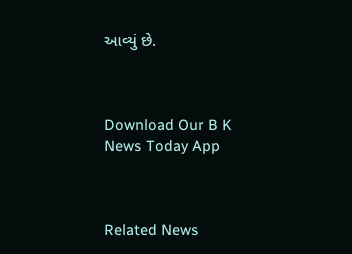આવ્યું છે.



Download Our B K News Today App



Related News